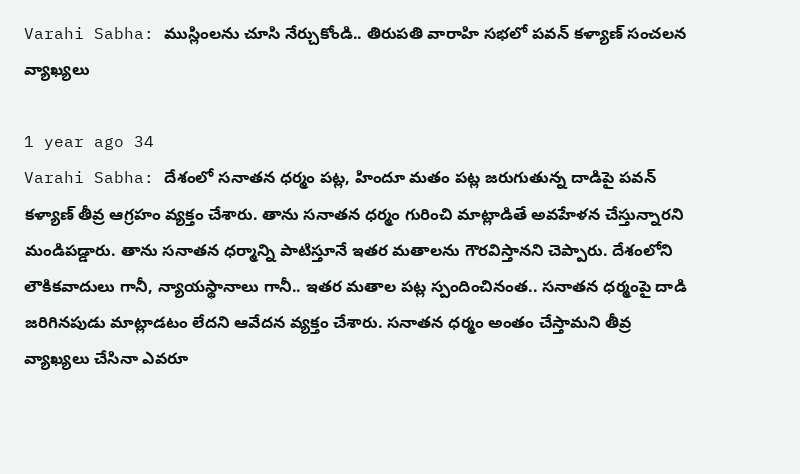Varahi Sabha: ముస్లింలను చూసి నేర్చుకోండి.. తిరుపతి వారాహి సభలో పవన్ కళ్యాణ్ సంచలన వ్యాఖ్యలు

1 year ago 34
Varahi Sabha: దేశంలో సనాతన ధర్మం పట్ల, హిందూ మతం పట్ల జరుగుతున్న దాడిపై పవన్ కళ్యాణ్ తీవ్ర ఆగ్రహం వ్యక్తం చేశారు. తాను సనాతన ధర్మం గురించి మాట్లాడితే అవహేళన చేస్తున్నారని మండిపడ్డారు. తాను సనాతన ధర్మాన్ని పాటిస్తూనే ఇతర మతాలను గౌరవిస్తానని చెప్పారు. దేశంలోని లౌకికవాదులు గానీ, న్యాయస్థానాలు గానీ.. ఇతర మతాల పట్ల స్పందించినంత.. సనాతన ధర్మంపై దాడి జరిగినపుడు మాట్లాడటం లేదని ఆవేదన వ్యక్తం చేశారు. సనాతన ధర్మం అంతం చేస్తామని తీవ్ర వ్యాఖ్యలు చేసినా ఎవరూ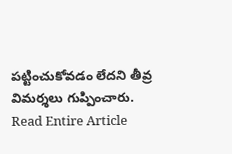పట్టించుకోవడం లేదని తీవ్ర విమర్శలు గుప్పించారు.
Read Entire Article